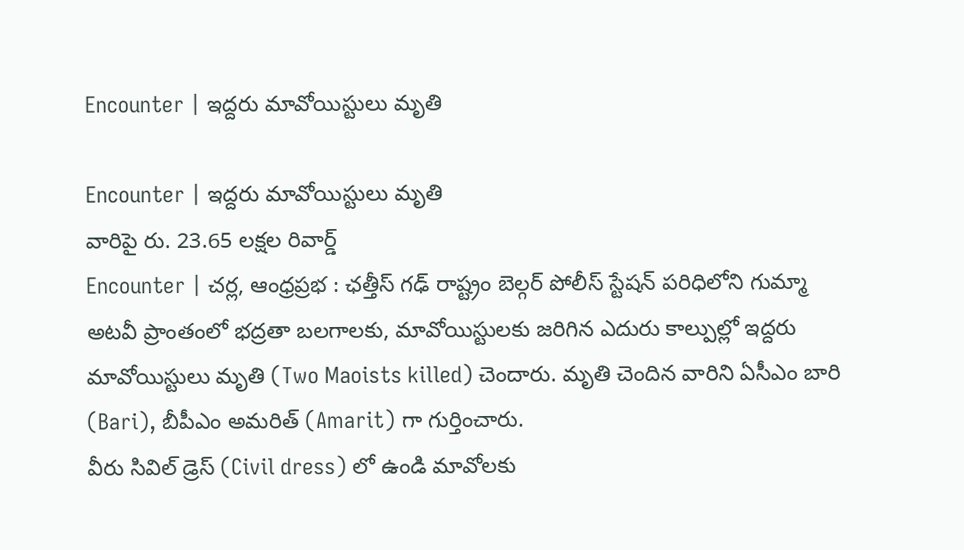Encounter | ఇద్దరు మావోయిస్టులు మృతి

Encounter | ఇద్దరు మావోయిస్టులు మృతి
వారిపై రు. 23.65 లక్షల రివార్డ్
Encounter | చర్ల, ఆంధ్రప్రభ : ఛత్తీస్ గఢ్ రాష్ట్రం బెల్గర్ పోలీస్ స్టేషన్ పరిధిలోని గుమ్మా అటవీ ప్రాంతంలో భద్రతా బలగాలకు, మావోయిస్టులకు జరిగిన ఎదురు కాల్పుల్లో ఇద్దరు మావోయిస్టులు మృతి (Two Maoists killed) చెందారు. మృతి చెందిన వారిని ఏసీఎం బారి (Bari), బీపీఎం అమరిత్ (Amarit) గా గుర్తించారు.
వీరు సివిల్ డ్రెస్ (Civil dress) లో ఉండి మావోలకు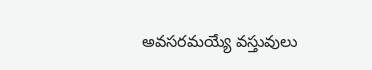అవసరమయ్యే వస్తువులు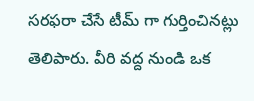సరఫరా చేసే టీమ్ గా గుర్తించినట్లు తెలిపారు. వీరి వద్ద నుండి ఒక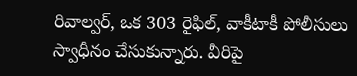రివాల్వర్, ఒక 303 రైఫిల్, వాకీటాకీ పోలీసులు స్వాధీనం చేసుకున్నారు. వీరిపై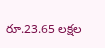రూ.23.65 లక్షల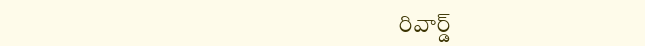రివార్డ్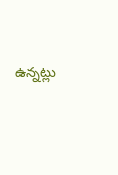ఉన్నట్లు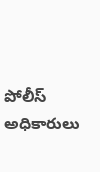పోలీస్ అధికారులు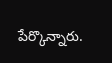పేర్కొన్నారు.